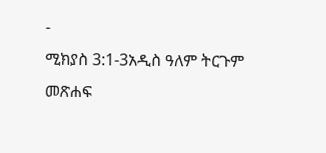-
ሚክያስ 3:1-3አዲስ ዓለም ትርጉም መጽሐፍ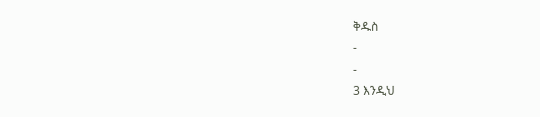ቅዱስ
-
-
3 እንዲህ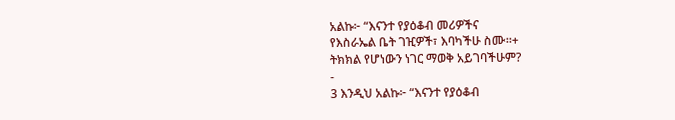አልኩ፦ “እናንተ የያዕቆብ መሪዎችና
የእስራኤል ቤት ገዢዎች፣ እባካችሁ ስሙ።+
ትክክል የሆነውን ነገር ማወቅ አይገባችሁም?
-
3 እንዲህ አልኩ፦ “እናንተ የያዕቆብ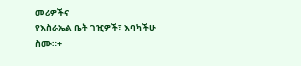መሪዎችና
የእስራኤል ቤት ገዢዎች፣ እባካችሁ ስሙ።+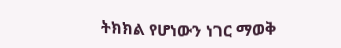ትክክል የሆነውን ነገር ማወቅ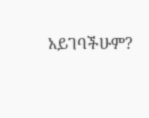አይገባችሁም?